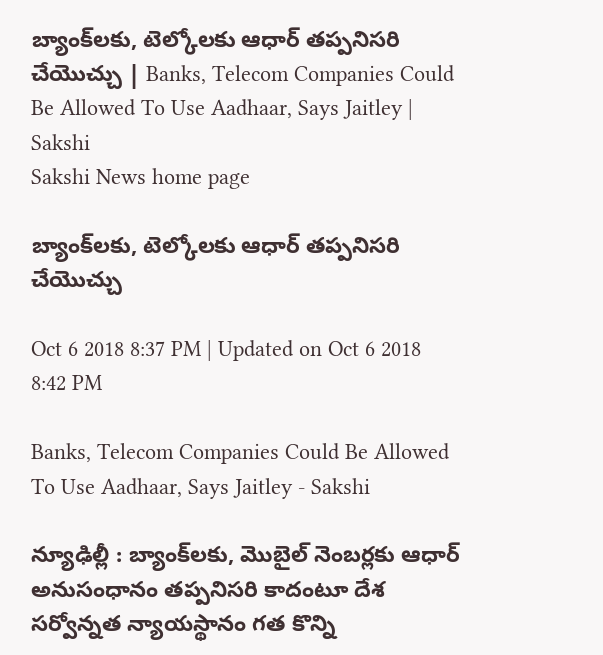బ్యాంక్‌లకు, టెల్కోలకు ఆధార్‌ తప్పనిసరి చేయొచ్చు | Banks, Telecom Companies Could Be Allowed To Use Aadhaar, Says Jaitley | Sakshi
Sakshi News home page

బ్యాంక్‌లకు, టెల్కోలకు ఆధార్‌ తప్పనిసరి చేయొచ్చు

Oct 6 2018 8:37 PM | Updated on Oct 6 2018 8:42 PM

Banks, Telecom Companies Could Be Allowed To Use Aadhaar, Says Jaitley - Sakshi

న్యూఢిల్లీ : బ్యాంక్‌లకు, మొబైల్‌ నెంబర్లకు ఆధార్‌ అనుసంధానం తప్పనిసరి కాదంటూ దేశ సర్వోన్నత న్యాయస్థానం గత కొన్ని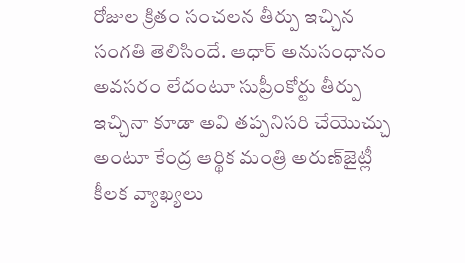రోజుల క్రితం సంచలన తీర్పు ఇచ్చిన సంగతి తెలిసిందే. ఆధార్‌ అనుసంధానం అవసరం లేదంటూ సుప్రీంకోర్టు తీర్పు ఇచ్చినా కూడా అవి తప్పనిసరి చేయొచ్చు అంటూ కేంద్ర ఆర్థిక మంత్రి అరుణ్‌జైట్లీ కీలక వ్యాఖ్యలు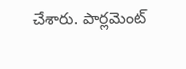చేశారు. పార్లమెంట్‌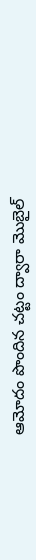ఆమోదం పొందిన చట్టం ద్వారా మొబైల్‌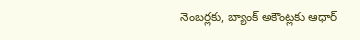నెంబర్లకు, బ్యాంక్‌ అకౌంట్లకు ఆధార్‌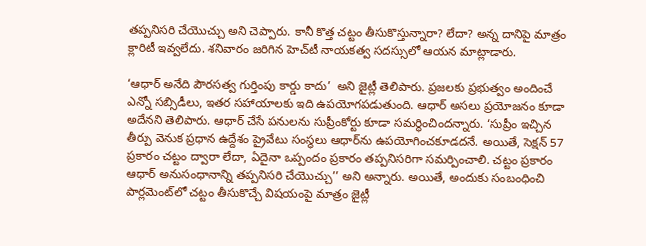తప్పనిసరి చేయొచ్చు అని చెప్పారు. కానీ కొత్త చట్టం తీసుకొస్తున్నారా? లేదా? అన్న దానిపై మాత్రం క్లారిటీ ఇవ్వలేదు. శనివారం జరిగిన హెచ్‌టీ నాయకత్వ సదస్సులో ఆయన మాట్లాడారు.

‘ఆధార్‌ అనేది పౌరసత్వ గుర్తింపు కార్డు కాదు’  అని జైట్లీ తెలిపారు. ప్రజలకు ప్రభుత్వం అందించే ఎన్నో సబ్సిడీలు, ఇతర సహాయాలకు ఇది ఉపయోగపడుతుంది. ఆధార్‌ అసలు ప్రయోజనం కూడా అదేనని తెలిపారు. ఆధార్‌ చేసే పనులను సుప్రీంకోర్టు కూడా సమర్థించిందన్నారు. ‘సుప్రీం ఇచ్చిన తీర్పు వెనుక ప్రధాన ఉద్దేశం ప్రైవేటు సంస్థలు ఆధార్‌ను ఉపయోగించకూడదనే. అయితే, సెక్షన్‌ 57 ప్రకారం చట్టం ద్వారా లేదా, ఏదైనా ఒప్పందం ప్రకారం తప్పనిసరిగా సమర్పించాలి. చట్టం ప్రకారం ఆధార్‌ అనుసంధానాన్ని తప్పనిసరి చేయొచ్చు’’ అని అన్నారు. అయితే, అందుకు సంబంధించి పార్లమెంట్‌లో చట్టం తీసుకొచ్చే విషయంపై మాత్రం జైట్లీ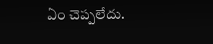ఏం చెప్పలేదు.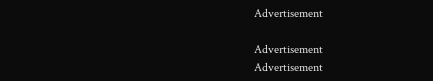Advertisement

Advertisement
Advertisement